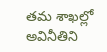తమ శాఖల్లో అవినీతిని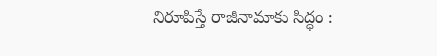నిరూపిస్తే రాజీనామాకు సిద్ధం :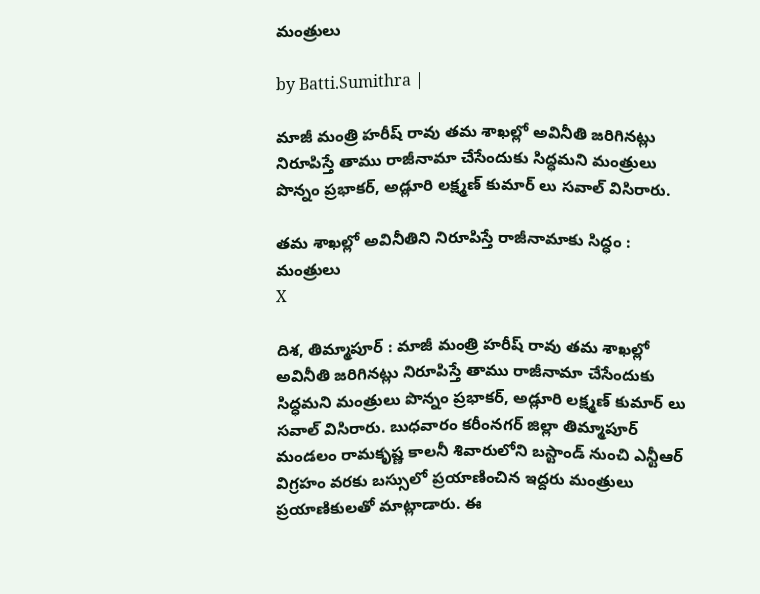మంత్రులు

by Batti.Sumithra |

మాజీ మంత్రి హరీష్ రావు తమ శాఖల్లో అవినీతి జరిగినట్లు నిరూపిస్తే తాము రాజీనామా చేసేందుకు సిద్ధమని మంత్రులు పొన్నం ప్రభాకర్, అడ్లూరి లక్ష్మణ్ కుమార్ లు సవాల్ విసిరారు.

తమ శాఖల్లో అవినీతిని నిరూపిస్తే రాజీనామాకు సిద్ధం : మంత్రులు
X

దిశ, తిమ్మాపూర్ : మాజీ మంత్రి హరీష్ రావు తమ శాఖల్లో అవినీతి జరిగినట్లు నిరూపిస్తే తాము రాజీనామా చేసేందుకు సిద్ధమని మంత్రులు పొన్నం ప్రభాకర్, అడ్లూరి లక్ష్మణ్ కుమార్ లు సవాల్ విసిరారు. బుధవారం కరీంనగర్ జిల్లా తిమ్మాపూర్ మండలం రామకృష్ణ కాలనీ శివారులోని బస్టాండ్ నుంచి ఎన్టీఆర్ విగ్రహం వరకు బస్సులో ప్రయాణించిన ఇద్దరు మంత్రులు ప్రయాణికులతో మాట్లాడారు. ఈ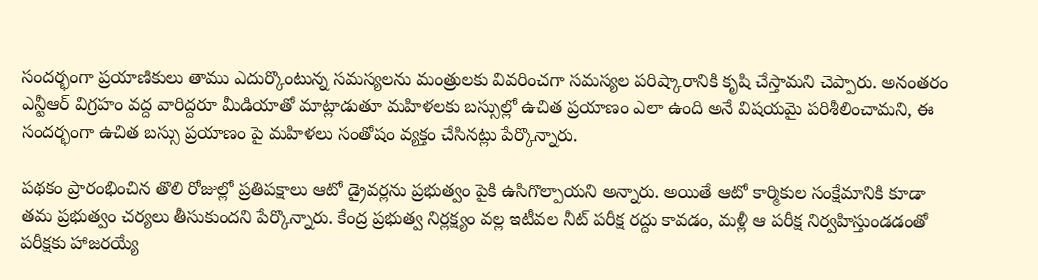సందర్భంగా ప్రయాణికులు తాము ఎదుర్కొంటున్న సమస్యలను మంత్రులకు వివరించగా సమస్యల పరిష్కారానికి కృషి చేస్తామని చెప్పారు. అనంతరం ఎన్టీఆర్ విగ్రహం వద్ద వారిద్దరూ మీడియాతో మాట్లాడుతూ మహిళలకు బస్సుల్లో ఉచిత ప్రయాణం ఎలా ఉంది అనే విషయమై పరిశీలించామని, ఈ సందర్భంగా ఉచిత బస్సు ప్రయాణం పై మహిళలు సంతోషం వ్యక్తం చేసినట్లు పేర్కొన్నారు.

పథకం ప్రారంభించిన తొలి రోజుల్లో ప్రతిపక్షాలు ఆటో డ్రైవర్లను ప్రభుత్వం పైకి ఉసిగొల్పాయని అన్నారు. అయితే ఆటో కార్మికుల సంక్షేమానికి కూడా తమ ప్రభుత్వం చర్యలు తీసుకుందని పేర్కొన్నారు. కేంద్ర ప్రభుత్వ నిర్లక్ష్యం వల్ల ఇటీవల నీట్ పరీక్ష రద్దు కావడం, మళ్లీ ఆ పరీక్ష నిర్వహిస్తుండడంతో పరీక్షకు హాజరయ్యే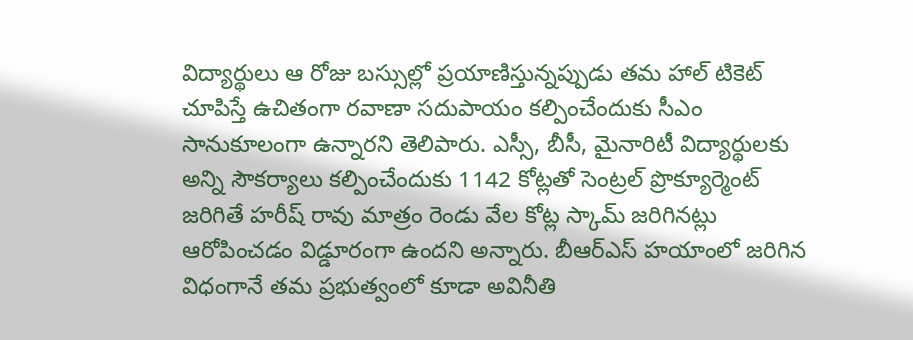విద్యార్థులు ఆ రోజు బస్సుల్లో ప్రయాణిస్తున్నప్పుడు తమ హాల్ టికెట్ చూపిస్తే ఉచితంగా రవాణా సదుపాయం కల్పించేందుకు సీఎం సానుకూలంగా ఉన్నారని తెలిపారు. ఎస్సీ, బీసీ, మైనారిటీ విద్యార్థులకు అన్ని సౌకర్యాలు కల్పించేందుకు 1142 కోట్లతో సెంట్రల్ ప్రొక్యూర్మెంట్ జరిగితే హరీష్ రావు మాత్రం రెండు వేల కోట్ల స్కామ్ జరిగినట్లు ఆరోపించడం విడ్డూరంగా ఉందని అన్నారు. బీఆర్ఎస్ హయాంలో జరిగిన విధంగానే తమ ప్రభుత్వంలో కూడా అవినీతి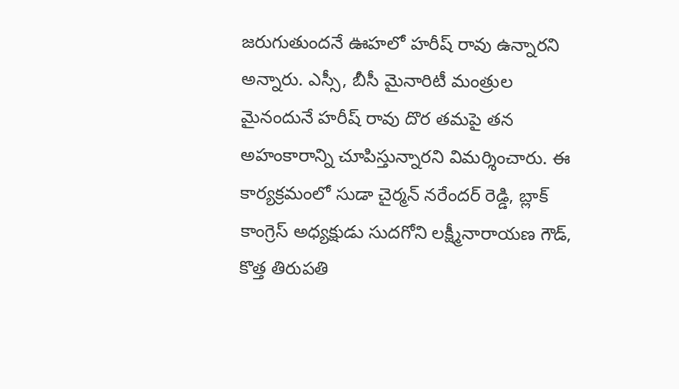జరుగుతుందనే ఊహలో హరీష్ రావు ఉన్నారని అన్నారు. ఎస్సీ, బీసీ మైనారిటీ మంత్రుల మైనందునే హరీష్ రావు దొర తమపై తన అహంకారాన్ని చూపిస్తున్నారని విమర్శించారు. ఈ కార్యక్రమంలో సుడా చైర్మన్ నరేందర్ రెడ్డి, బ్లాక్ కాంగ్రెస్ అధ్యక్షుడు సుదగోని లక్ష్మీనారాయణ గౌడ్, కొత్త తిరుపతి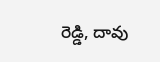రెడ్డి, దావు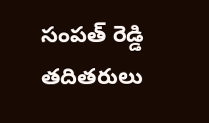సంపత్ రెడ్డి తదితరులు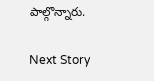పాల్గొన్నారు.

Next Story